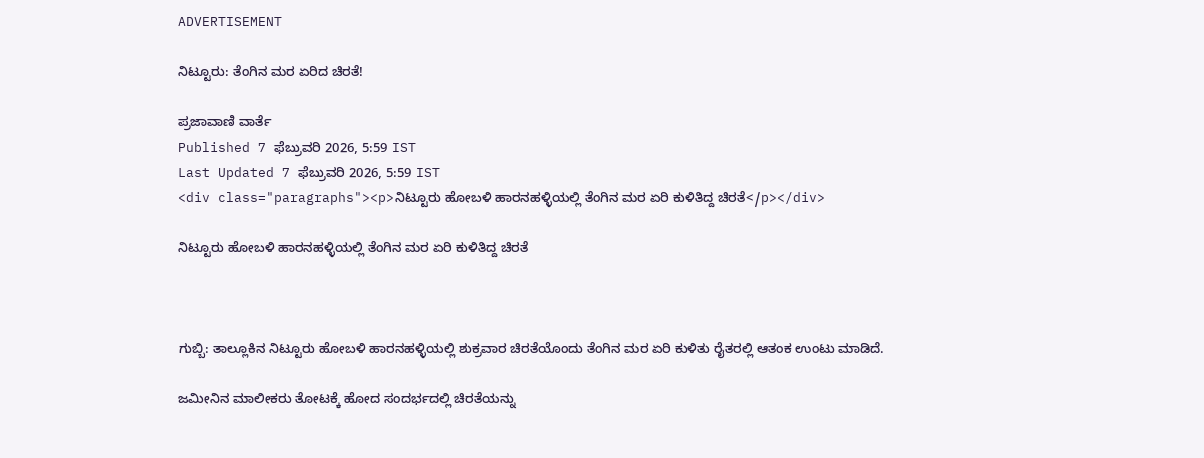ADVERTISEMENT

ನಿಟ್ಟೂರು: ತೆಂಗಿನ ಮರ ಏರಿದ ಚಿರತೆ!

ಪ್ರಜಾವಾಣಿ ವಾರ್ತೆ
Published 7 ಫೆಬ್ರುವರಿ 2026, 5:59 IST
Last Updated 7 ಫೆಬ್ರುವರಿ 2026, 5:59 IST
<div class="paragraphs"><p>ನಿಟ್ಟೂರು ಹೋಬಳಿ ಹಾರನಹಳ್ಳಿಯಲ್ಲಿ ತೆಂಗಿನ ಮರ ಏರಿ ಕುಳಿತಿದ್ದ ಚಿರತೆ</p></div>

ನಿಟ್ಟೂರು ಹೋಬಳಿ ಹಾರನಹಳ್ಳಿಯಲ್ಲಿ ತೆಂಗಿನ ಮರ ಏರಿ ಕುಳಿತಿದ್ದ ಚಿರತೆ



ಗುಬ್ಬಿ: ತಾಲ್ಲೂಕಿನ ನಿಟ್ಟೂರು ಹೋಬಳಿ ಹಾರನಹಳ್ಳಿಯಲ್ಲಿ ಶುಕ್ರವಾರ ಚಿರತೆಯೊಂದು ತೆಂಗಿನ ಮರ ಏರಿ ಕುಳಿತು ರೈತರಲ್ಲಿ ಆತಂಕ ಉಂಟು ಮಾಡಿದೆ.

ಜಮೀನಿನ ಮಾಲೀಕರು ತೋಟಕ್ಕೆ ಹೋದ ಸಂದರ್ಭದಲ್ಲಿ ಚಿರತೆಯನ್ನು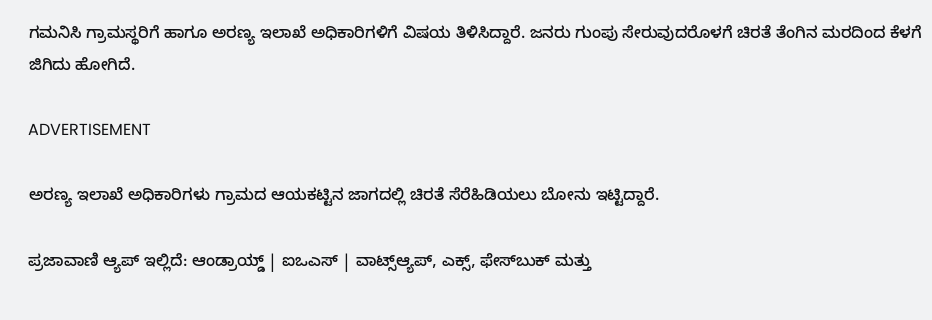ಗಮನಿಸಿ ಗ್ರಾಮಸ್ಥರಿಗೆ ಹಾಗೂ ಅರಣ್ಯ ಇಲಾಖೆ ಅಧಿಕಾರಿಗಳಿಗೆ ವಿಷಯ ತಿಳಿಸಿದ್ದಾರೆ. ಜನರು ಗುಂಪು ಸೇರುವುದರೊಳಗೆ ಚಿರತೆ ತೆಂಗಿನ ಮರದಿಂದ ಕೆಳಗೆ ಜಿಗಿದು ಹೋಗಿದೆ.

ADVERTISEMENT

ಅರಣ್ಯ ಇಲಾಖೆ ಅಧಿಕಾರಿಗಳು ಗ್ರಾಮದ ಆಯಕಟ್ಟಿನ ಜಾಗದಲ್ಲಿ ಚಿರತೆ ಸೆರೆಹಿಡಿಯಲು ಬೋನು ಇಟ್ಟಿದ್ದಾರೆ.

ಪ್ರಜಾವಾಣಿ ಆ್ಯಪ್ ಇಲ್ಲಿದೆ: ಆಂಡ್ರಾಯ್ಡ್ | ಐಒಎಸ್ | ವಾಟ್ಸ್ಆ್ಯಪ್, ಎಕ್ಸ್, ಫೇಸ್‌ಬುಕ್ ಮತ್ತು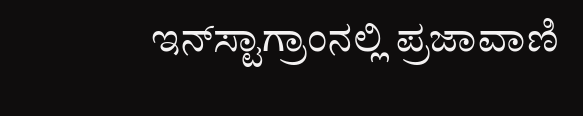ಇನ್‌ಸ್ಟಾಗ್ರಾಂನಲ್ಲಿ ಪ್ರಜಾವಾಣಿ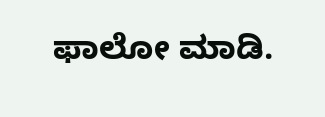ಫಾಲೋ ಮಾಡಿ.